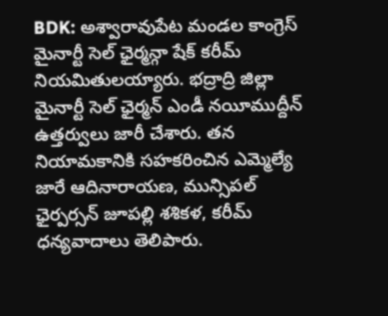BDK: అశ్వారావుపేట మండల కాంగ్రెస్ మైనార్టీ సెల్ ఛైర్మన్గా షేక్ కరీమ్ నియమితులయ్యారు. భద్రాద్రి జిల్లా మైనార్టీ సెల్ ఛైర్మన్ ఎండీ నయీముద్దీన్ ఉత్తర్వులు జారీ చేశారు. తన నియామకానికి సహకరించిన ఎమ్మెల్యే జారే ఆదినారాయణ, మున్సిపల్ ఛైర్పర్సన్ జూపల్లి శశికళ, కరీమ్ ధన్యవాదాలు తెలిపారు.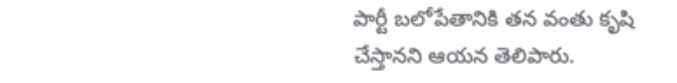పార్టీ బలోపేతానికి తన వంతు కృషి చేస్తానని ఆయన తెలిపారు.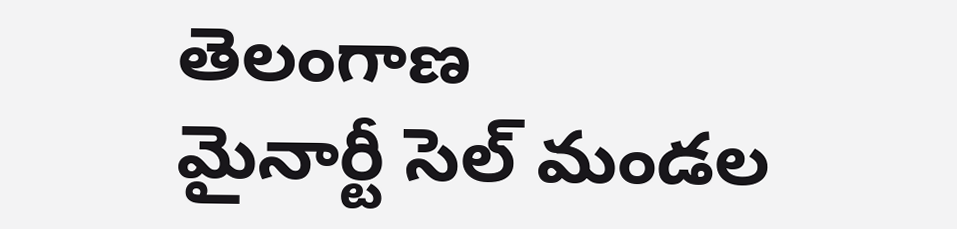తెలంగాణ
మైనార్టీ సెల్ మండల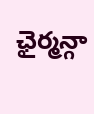ఛైర్మన్గా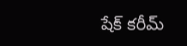షేక్ కరీమ్